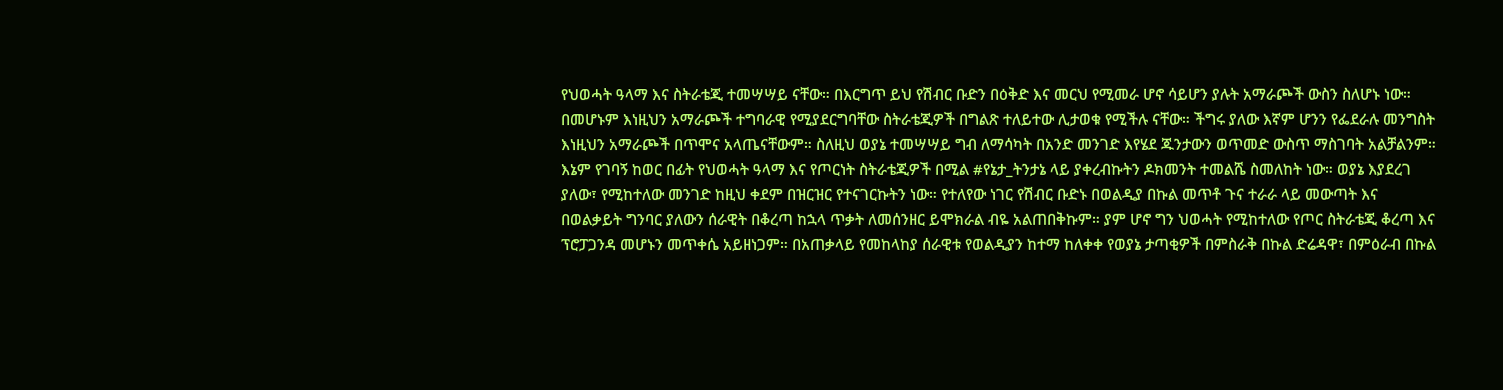የህወሓት ዓላማ እና ስትራቴጂ ተመሣሣይ ናቸው። በእርግጥ ይህ የሽብር ቡድን በዕቅድ እና መርህ የሚመራ ሆኖ ሳይሆን ያሉት አማራጮች ውስን ስለሆኑ ነው። በመሆኑም እነዚህን አማራጮች ተግባራዊ የሚያደርግባቸው ስትራቴጂዎች በግልጽ ተለይተው ሊታወቁ የሚችሉ ናቸው። ችግሩ ያለው እኛም ሆንን የፌደራሉ መንግስት እነዚህን አማራጮች በጥሞና አላጤናቸውም። ስለዚህ ወያኔ ተመሣሣይ ግብ ለማሳካት በአንድ መንገድ እየሄደ ጁንታውን ወጥመድ ውስጥ ማስገባት አልቻልንም። እኔም የገባኝ ከወር በፊት የህወሓት ዓላማ እና የጦርነት ስትራቴጂዎች በሚል #የኔታ_ትንታኔ ላይ ያቀረብኩትን ዶክመንት ተመልሼ ስመለከት ነው። ወያኔ እያደረገ ያለው፣ የሚከተለው መንገድ ከዚህ ቀደም በዝርዝር የተናገርኩትን ነው። የተለየው ነገር የሽብር ቡድኑ በወልዲያ በኩል መጥቶ ጉና ተራራ ላይ መውጣት እና በወልቃይት ግንባር ያለውን ሰራዊት በቆረጣ ከኋላ ጥቃት ለመሰንዘር ይሞክራል ብዬ አልጠበቅኩም። ያም ሆኖ ግን ህወሓት የሚከተለው የጦር ስትራቴጂ ቆረጣ እና ፕሮፓጋንዳ መሆኑን መጥቀሴ አይዘነጋም። በአጠቃላይ የመከላከያ ሰራዊቱ የወልዲያን ከተማ ከለቀቀ የወያኔ ታጣቂዎች በምስራቅ በኩል ድሬዳዋ፣ በምዕራብ በኩል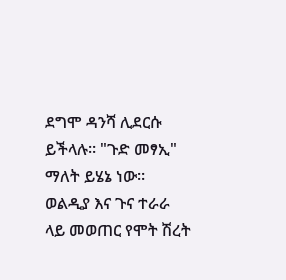ደግሞ ዳንሻ ሊደርሱ ይችላሉ። "ጉድ መፃኢ" ማለት ይሄኔ ነው። ወልዲያ እና ጉና ተራራ ላይ መወጠር የሞት ሽረት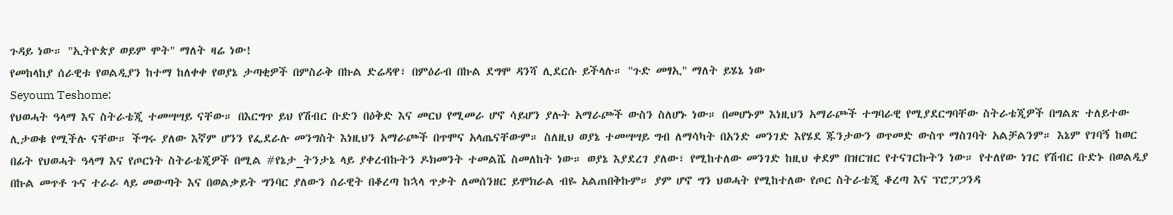ጉዳይ ነው። "ኢትዮጵያ ወይም ሞት" ማለት ዛሬ ነው!
የመከላከያ ሰራዊቱ የወልዲያን ከተማ ከለቀቀ የወያኔ ታጣቂዎች በምስራቅ በኩል ድሬዳዋ፣ በምዕራብ በኩል ደግሞ ዳንሻ ሊደርሱ ይችላሉ። "ጉድ መፃኢ" ማለት ይሄኔ ነው
Seyoum Teshome:
የህወሓት ዓላማ እና ስትራቴጂ ተመሣሣይ ናቸው። በእርግጥ ይህ የሽብር ቡድን በዕቅድ እና መርህ የሚመራ ሆኖ ሳይሆን ያሉት አማራጮች ውስን ስለሆኑ ነው። በመሆኑም እነዚህን አማራጮች ተግባራዊ የሚያደርግባቸው ስትራቴጂዎች በግልጽ ተለይተው ሊታወቁ የሚችሉ ናቸው። ችግሩ ያለው እኛም ሆንን የፌደራሉ መንግስት እነዚህን አማራጮች በጥሞና አላጤናቸውም። ስለዚህ ወያኔ ተመሣሣይ ግብ ለማሳካት በአንድ መንገድ እየሄደ ጁንታውን ወጥመድ ውስጥ ማስገባት አልቻልንም። እኔም የገባኝ ከወር በፊት የህወሓት ዓላማ እና የጦርነት ስትራቴጂዎች በሚል #የኔታ_ትንታኔ ላይ ያቀረብኩትን ዶክመንት ተመልሼ ስመለከት ነው። ወያኔ እያደረገ ያለው፣ የሚከተለው መንገድ ከዚህ ቀደም በዝርዝር የተናገርኩትን ነው። የተለየው ነገር የሽብር ቡድኑ በወልዲያ በኩል መጥቶ ጉና ተራራ ላይ መውጣት እና በወልቃይት ግንባር ያለውን ሰራዊት በቆረጣ ከኋላ ጥቃት ለመሰንዘር ይሞክራል ብዬ አልጠበቅኩም። ያም ሆኖ ግን ህወሓት የሚከተለው የጦር ስትራቴጂ ቆረጣ እና ፕሮፓጋንዳ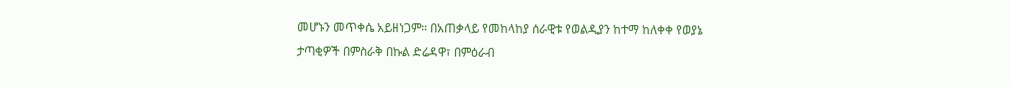መሆኑን መጥቀሴ አይዘነጋም። በአጠቃላይ የመከላከያ ሰራዊቱ የወልዲያን ከተማ ከለቀቀ የወያኔ ታጣቂዎች በምስራቅ በኩል ድሬዳዋ፣ በምዕራብ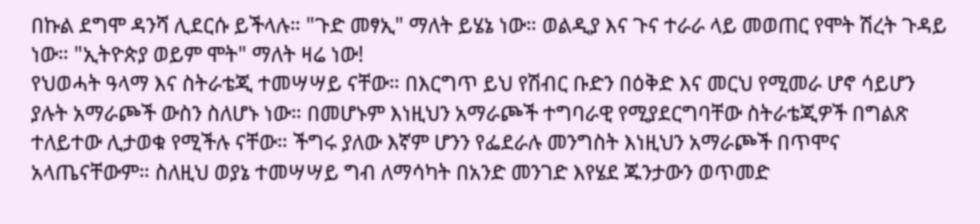በኩል ደግሞ ዳንሻ ሊደርሱ ይችላሉ። "ጉድ መፃኢ" ማለት ይሄኔ ነው። ወልዲያ እና ጉና ተራራ ላይ መወጠር የሞት ሽረት ጉዳይ ነው። "ኢትዮጵያ ወይም ሞት" ማለት ዛሬ ነው!
የህወሓት ዓላማ እና ስትራቴጂ ተመሣሣይ ናቸው። በእርግጥ ይህ የሽብር ቡድን በዕቅድ እና መርህ የሚመራ ሆኖ ሳይሆን ያሉት አማራጮች ውስን ስለሆኑ ነው። በመሆኑም እነዚህን አማራጮች ተግባራዊ የሚያደርግባቸው ስትራቴጂዎች በግልጽ ተለይተው ሊታወቁ የሚችሉ ናቸው። ችግሩ ያለው እኛም ሆንን የፌደራሉ መንግስት እነዚህን አማራጮች በጥሞና አላጤናቸውም። ስለዚህ ወያኔ ተመሣሣይ ግብ ለማሳካት በአንድ መንገድ እየሄደ ጁንታውን ወጥመድ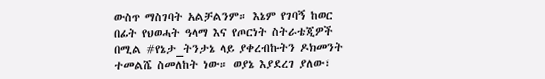ውስጥ ማስገባት አልቻልንም። እኔም የገባኝ ከወር በፊት የህወሓት ዓላማ እና የጦርነት ስትራቴጂዎች በሚል #የኔታ_ትንታኔ ላይ ያቀረብኩትን ዶክመንት ተመልሼ ስመለከት ነው። ወያኔ እያደረገ ያለው፣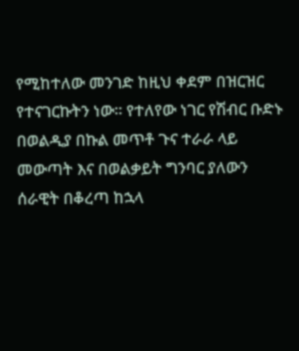የሚከተለው መንገድ ከዚህ ቀደም በዝርዝር የተናገርኩትን ነው። የተለየው ነገር የሽብር ቡድኑ በወልዲያ በኩል መጥቶ ጉና ተራራ ላይ መውጣት እና በወልቃይት ግንባር ያለውን ሰራዊት በቆረጣ ከኋላ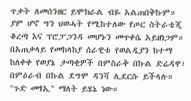ጥቃት ለመሰንዘር ይሞክራል ብዬ አልጠበቅኩም። ያም ሆኖ ግን ህወሓት የሚከተለው የጦር ስትራቴጂ ቆረጣ እና ፕሮፓጋንዳ መሆኑን መጥቀሴ አይዘነጋም። በአጠቃላይ የመከላከያ ሰራዊቱ የወልዲያን ከተማ ከለቀቀ የወያኔ ታጣቂዎች በምስራቅ በኩል ድሬዳዋ፣ በምዕራብ በኩል ደግሞ ዳንሻ ሊደርሱ ይችላሉ። "ጉድ መፃኢ" ማለት ይሄኔ ነው።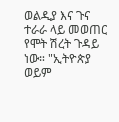ወልዲያ እና ጉና ተራራ ላይ መወጠር የሞት ሽረት ጉዳይ ነው። "ኢትዮጵያ ወይም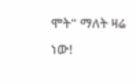ሞት" ማለት ዛሬ ነው!